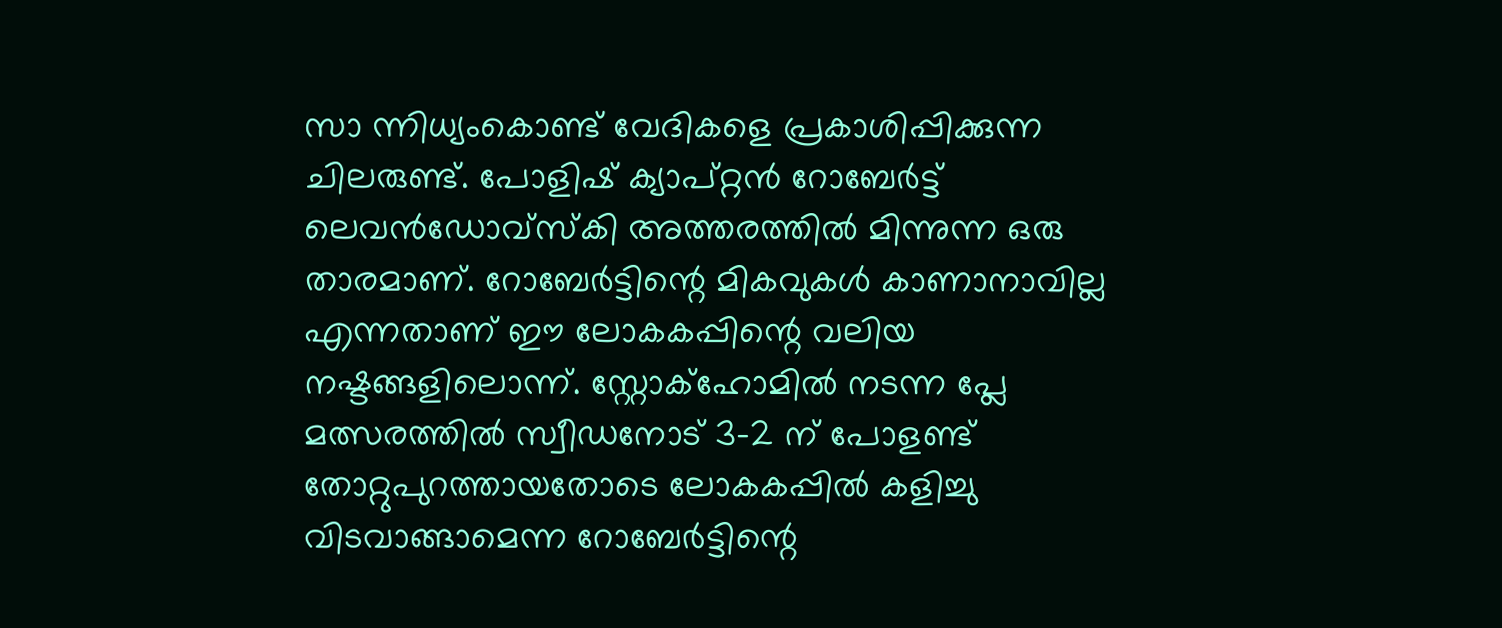സാ ന്നിധ്യംകൊണ്ട് വേദികളെ പ്രകാശിപ്പിക്കുന്ന ചിലരുണ്ട്. പോളിഷ് ക്യാപ്റ്റൻ റോബേർട്ട് ലെവൻഡോവ്സ്കി അത്തരത്തിൽ മിന്നുന്ന ഒരു താരമാണ്. റോബേർട്ടിന്റെ മികവുകൾ കാണാനാവില്ല എന്നതാണ് ഈ ലോകകപ്പിന്റെ വലിയ നഷ്ടങ്ങളിലൊന്ന്. സ്റ്റോക്ഹോമിൽ നടന്ന പ്ലേ മത്സരത്തിൽ സ്വീഡനോട് 3-2 ന് പോളണ്ട് തോറ്റുപുറത്തായതോടെ ലോകകപ്പിൽ കളിച്ചു വിടവാങ്ങാമെന്ന റോബേർട്ടിന്റെ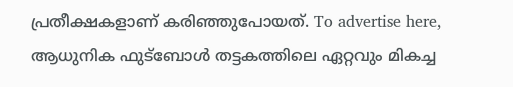പ്രതീക്ഷകളാണ് കരിഞ്ഞുപോയത്. To advertise here, ആധുനിക ഫുട്ബോൾ തട്ടകത്തിലെ ഏറ്റവും മികച്ച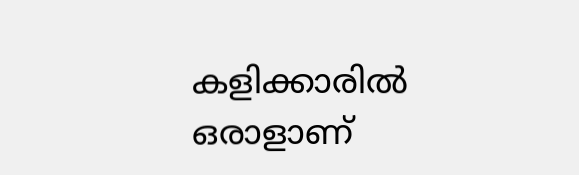കളിക്കാരിൽ ഒരാളാണ്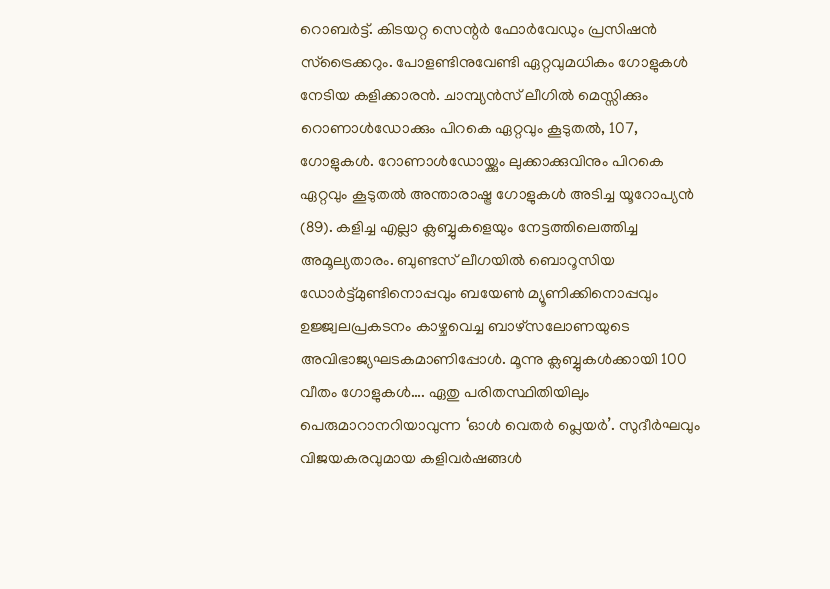റൊബർട്ട്. കിടയറ്റ സെന്റർ ഫോർവേഡും പ്രസിഷൻ സ്ട്രൈക്കറും. പോളണ്ടിനുവേണ്ടി ഏറ്റവുമധികം ഗോളുകൾ നേടിയ കളിക്കാരൻ. ചാമ്പ്യൻസ് ലീഗിൽ മെസ്സിക്കും റൊണാൾഡോക്കും പിറകെ ഏറ്റവും കൂടുതൽ, 107, ഗോളുകൾ. റോണാൾഡോയ്ക്കും ലുക്കാക്കുവിനും പിറകെ ഏറ്റവും കൂടുതൽ അന്താരാഷ്ട്ര ഗോളുകൾ അടിച്ച യൂറോപ്യൻ (89). കളിച്ച എല്ലാ ക്ലബ്ബുകളെയും നേട്ടത്തിലെത്തിച്ച അമൂല്യതാരം. ബുണ്ടസ് ലീഗയിൽ ബൊറൂസിയ ഡോർട്ട്മുണ്ടിനൊപ്പവും ബയേൺ മ്യൂണിക്കിനൊപ്പവും ഉജ്ജ്വലപ്രകടനം കാഴ്ചവെച്ച ബാഴ്സലോണയുടെ അവിഭാജ്യഘടകമാണിപ്പോൾ. മൂന്നു ക്ലബ്ബുകൾക്കായി 100 വീതം ഗോളുകൾ…. ഏതു പരിതസ്ഥിതിയിലും പെരുമാറാനറിയാവുന്ന ‘ഓൾ വെതർ പ്ലെയർ’. സുദീർഘവും വിജയകരവുമായ കളിവർഷങ്ങൾ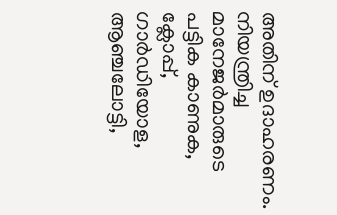അതിന് ഉദാഹരണം. നിയന്ത്രിച്ച മാനേജർമാരുടെ പട്ടിക കാണുക, ക്ലോപ്പ്, ഗാർഡിയോള, ആഞ്ചലോട്ടി,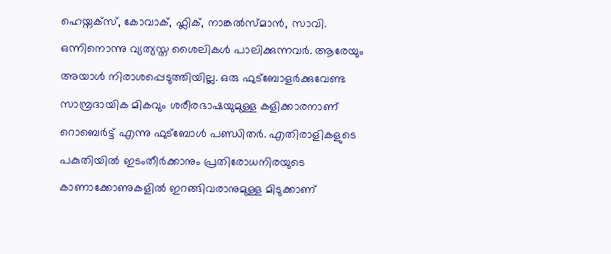ഹെയ്നക്സ്, കോവാക്, ഫ്ലിക്, നാങ്കൽസ്മാൻ, സാവി. ഒന്നിനൊന്നു വ്യത്യസ്ത ശൈലികൾ പാലിക്കുന്നവർ. ആരേയും അയാൾ നിരാശപ്പെടുത്തിയില്ല. ഒരു ഫുട്ബോളർക്കുവേണ്ട സാമ്പ്രദായിക മികവും ശരീരഭാഷയുമുള്ള കളിക്കാരനാണ് റൊബെർട്ട് എന്നു ഫുട്ബോൾ പണ്ഡിതർ. എതിരാളികളുടെ പകുതിയിൽ ഇടംതീർക്കാനും പ്രതിരോധനിരയുടെ കാണാക്കോണുകളിൽ ഇറങ്ങിവരാനുമുള്ള മിടുക്കാണ്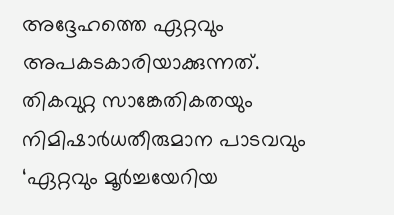അദ്ദേഹത്തെ ഏറ്റവും അപകടകാരിയാക്കുന്നത്. തികവുറ്റ സാങ്കേതികതയും നിമിഷാർധതീരുമാന പാടവവും ‘ഏറ്റവും മൂർച്ചയേറിയ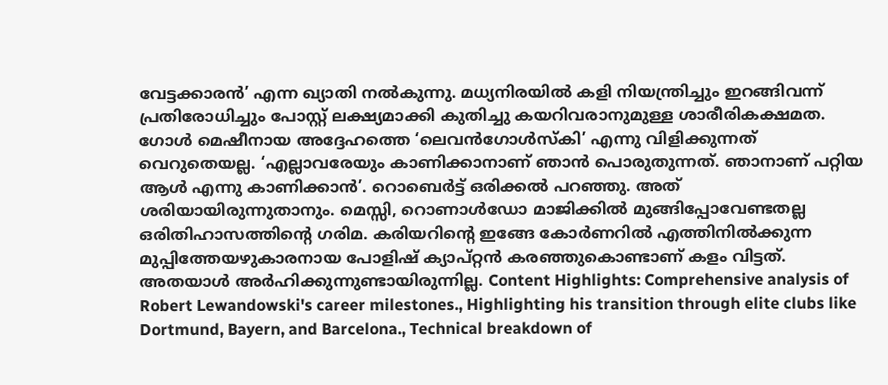വേട്ടക്കാരൻ’ എന്ന ഖ്യാതി നൽകുന്നു. മധ്യനിരയിൽ കളി നിയന്ത്രിച്ചും ഇറങ്ങിവന്ന് പ്രതിരോധിച്ചും പോസ്റ്റ് ലക്ഷ്യമാക്കി കുതിച്ചു കയറിവരാനുമുള്ള ശാരീരികക്ഷമത. ഗോൾ മെഷീനായ അദ്ദേഹത്തെ ‘ലെവൻഗോൾസ്കി’ എന്നു വിളിക്കുന്നത് വെറുതെയല്ല. ‘എല്ലാവരേയും കാണിക്കാനാണ് ഞാൻ പൊരുതുന്നത്. ഞാനാണ് പറ്റിയ ആൾ എന്നു കാണിക്കാൻ’. റൊബെർട്ട് ഒരിക്കൽ പറഞ്ഞു. അത് ശരിയായിരുന്നുതാനും. മെസ്സി, റൊണാൾഡോ മാജിക്കിൽ മുങ്ങിപ്പോവേണ്ടതല്ല ഒരിതിഹാസത്തിന്റെ ഗരിമ. കരിയറിന്റെ ഇങ്ങേ കോർണറിൽ എത്തിനിൽക്കുന്ന മുപ്പിത്തേയഴുകാരനായ പോളിഷ് ക്യാപ്റ്റൻ കരഞ്ഞുകൊണ്ടാണ് കളം വിട്ടത്. അതയാൾ അർഹിക്കുന്നുണ്ടായിരുന്നില്ല. Content Highlights: Comprehensive analysis of Robert Lewandowski's career milestones., Highlighting his transition through elite clubs like Dortmund, Bayern, and Barcelona., Technical breakdown of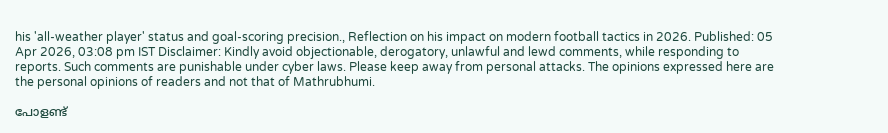his 'all-weather player' status and goal-scoring precision., Reflection on his impact on modern football tactics in 2026. Published: 05 Apr 2026, 03:08 pm IST Disclaimer: Kindly avoid objectionable, derogatory, unlawful and lewd comments, while responding to reports. Such comments are punishable under cyber laws. Please keep away from personal attacks. The opinions expressed here are the personal opinions of readers and not that of Mathrubhumi.

പോളണ്ട്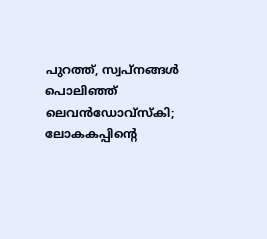പുറത്ത്, സ്വപ്നങ്ങൾ പൊലിഞ്ഞ് ലെവൻഡോവ്സ്കി; ലോകകപ്പിന്റെ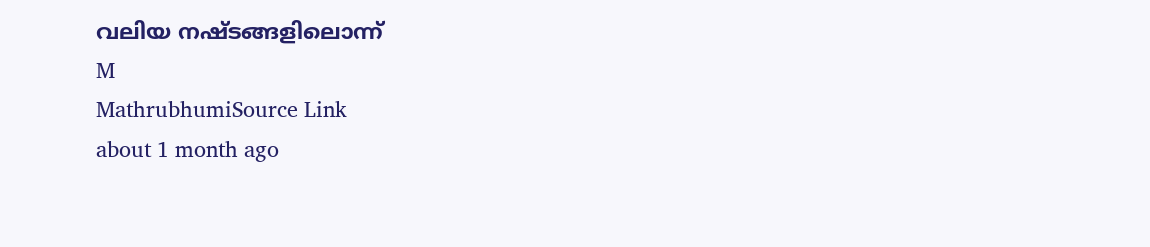വലിയ നഷ്ടങ്ങളിലൊന്ന്
M
MathrubhumiSource Link
about 1 month ago